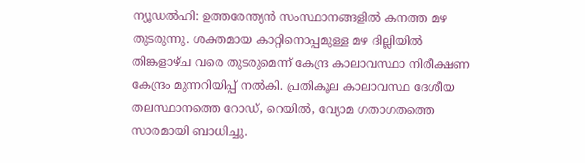ന്യൂഡൽഹി: ഉത്തരേന്ത്യൻ സംസ്ഥാനങ്ങളിൽ കനത്ത മഴ തുടരുന്നു. ശക്തമായ കാറ്റിനൊപ്പമുള്ള മഴ ദില്ലിയിൽ തിങ്കളാഴ്ച വരെ തുടരുമെന്ന് കേന്ദ്ര കാലാവസ്ഥാ നിരീക്ഷണ കേന്ദ്രം മുന്നറിയിപ്പ് നൽകി. പ്രതികൂല കാലാവസ്ഥ ദേശീയ തലസ്ഥാനത്തെ റോഡ്, റെയിൽ, വ്യോമ ഗതാഗതത്തെ സാരമായി ബാധിച്ചു.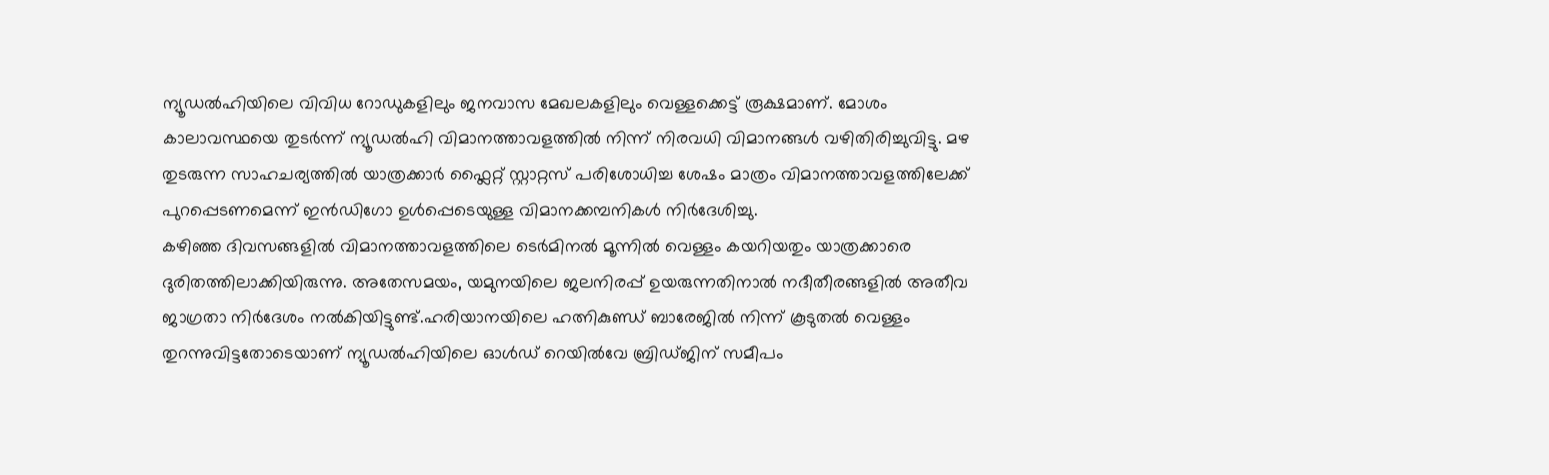ന്യൂഡൽഹിയിലെ വിവിധ റോഡുകളിലും ജനവാസ മേഖലകളിലും വെള്ളക്കെട്ട് രൂക്ഷമാണ്. മോശം കാലാവസ്ഥയെ തുടർന്ന് ന്യൂഡൽഹി വിമാനത്താവളത്തിൽ നിന്ന് നിരവധി വിമാനങ്ങൾ വഴിതിരിച്ചുവിട്ടു. മഴ തുടരുന്ന സാഹചര്യത്തിൽ യാത്രക്കാർ ഫ്ലൈറ്റ് സ്റ്റാറ്റസ് പരിശോധിച്ച ശേഷം മാത്രം വിമാനത്താവളത്തിലേക്ക് പുറപ്പെടണമെന്ന് ഇൻഡിഗോ ഉൾപ്പെടെയുള്ള വിമാനക്കമ്പനികൾ നിർദേശിച്ചു.
കഴിഞ്ഞ ദിവസങ്ങളിൽ വിമാനത്താവളത്തിലെ ടെർമിനൽ മൂന്നിൽ വെള്ളം കയറിയതും യാത്രക്കാരെ ദുരിതത്തിലാക്കിയിരുന്നു. അതേസമയം, യമുനയിലെ ജലനിരപ്പ് ഉയരുന്നതിനാൽ നദീതീരങ്ങളിൽ അതീവ ജാഗ്രതാ നിർദേശം നൽകിയിട്ടുണ്ട്.ഹരിയാനയിലെ ഹത്നികുണ്ഡ് ബാരേജിൽ നിന്ന് കൂടുതൽ വെള്ളം തുറന്നുവിട്ടതോടെയാണ് ന്യൂഡൽഹിയിലെ ഓൾഡ് റെയിൽവേ ബ്രിഡ്ജിന് സമീപം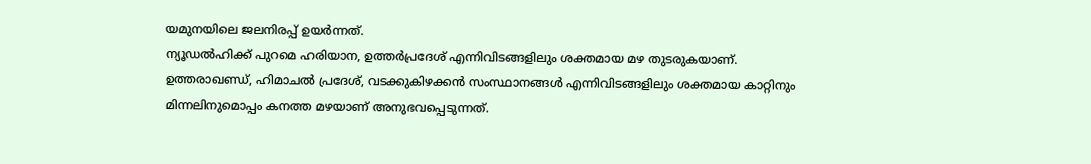യമുനയിലെ ജലനിരപ്പ് ഉയർന്നത്.
ന്യൂഡൽഹിക്ക് പുറമെ ഹരിയാന, ഉത്തർപ്രദേശ് എന്നിവിടങ്ങളിലും ശക്തമായ മഴ തുടരുകയാണ്. ഉത്തരാഖണ്ഡ്, ഹിമാചൽ പ്രദേശ്, വടക്കുകിഴക്കൻ സംസ്ഥാനങ്ങൾ എന്നിവിടങ്ങളിലും ശക്തമായ കാറ്റിനും മിന്നലിനുമൊപ്പം കനത്ത മഴയാണ് അനുഭവപ്പെടുന്നത്.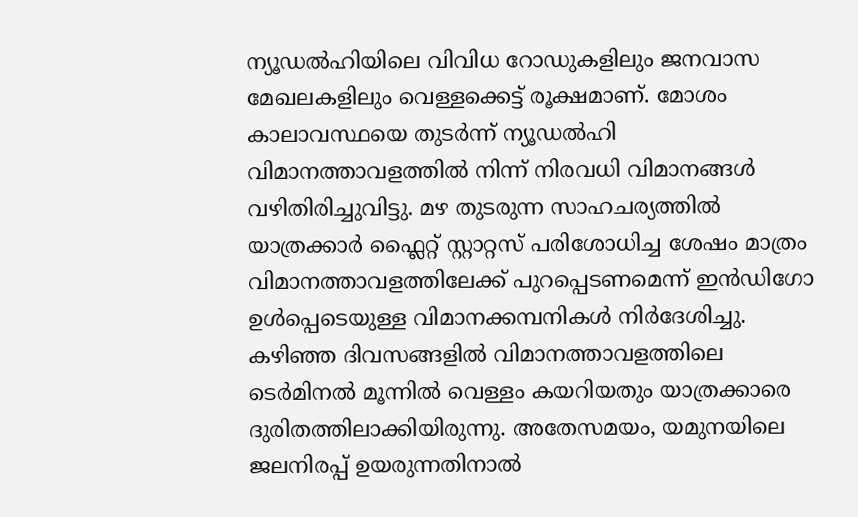ന്യൂഡൽഹിയിലെ വിവിധ റോഡുകളിലും ജനവാസ മേഖലകളിലും വെള്ളക്കെട്ട് രൂക്ഷമാണ്. മോശം കാലാവസ്ഥയെ തുടർന്ന് ന്യൂഡൽഹി വിമാനത്താവളത്തിൽ നിന്ന് നിരവധി വിമാനങ്ങൾ വഴിതിരിച്ചുവിട്ടു. മഴ തുടരുന്ന സാഹചര്യത്തിൽ യാത്രക്കാർ ഫ്ലൈറ്റ് സ്റ്റാറ്റസ് പരിശോധിച്ച ശേഷം മാത്രം വിമാനത്താവളത്തിലേക്ക് പുറപ്പെടണമെന്ന് ഇൻഡിഗോ ഉൾപ്പെടെയുള്ള വിമാനക്കമ്പനികൾ നിർദേശിച്ചു.
കഴിഞ്ഞ ദിവസങ്ങളിൽ വിമാനത്താവളത്തിലെ ടെർമിനൽ മൂന്നിൽ വെള്ളം കയറിയതും യാത്രക്കാരെ ദുരിതത്തിലാക്കിയിരുന്നു. അതേസമയം, യമുനയിലെ ജലനിരപ്പ് ഉയരുന്നതിനാൽ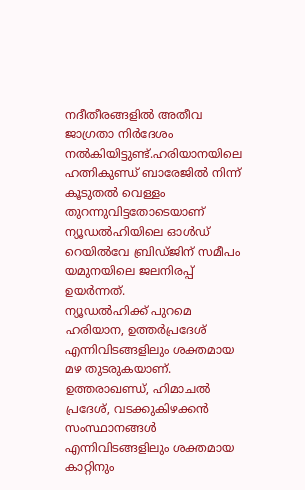നദീതീരങ്ങളിൽ അതീവ ജാഗ്രതാ നിർദേശം നൽകിയിട്ടുണ്ട്.ഹരിയാനയിലെ ഹത്നികുണ്ഡ് ബാരേജിൽ നിന്ന് കൂടുതൽ വെള്ളം തുറന്നുവിട്ടതോടെയാണ് ന്യൂഡൽഹിയിലെ ഓൾഡ് റെയിൽവേ ബ്രിഡ്ജിന് സമീപം യമുനയിലെ ജലനിരപ്പ് ഉയർന്നത്.
ന്യൂഡൽഹിക്ക് പുറമെ ഹരിയാന, ഉത്തർപ്രദേശ് എന്നിവിടങ്ങളിലും ശക്തമായ മഴ തുടരുകയാണ്. ഉത്തരാഖണ്ഡ്, ഹിമാചൽ പ്രദേശ്, വടക്കുകിഴക്കൻ സംസ്ഥാനങ്ങൾ എന്നിവിടങ്ങളിലും ശക്തമായ കാറ്റിനും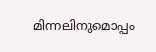മിന്നലിനുമൊപ്പം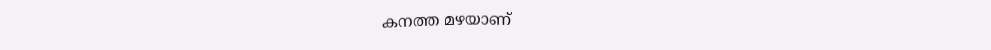കനത്ത മഴയാണ്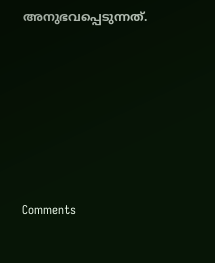അനുഭവപ്പെടുന്നത്.







Comments